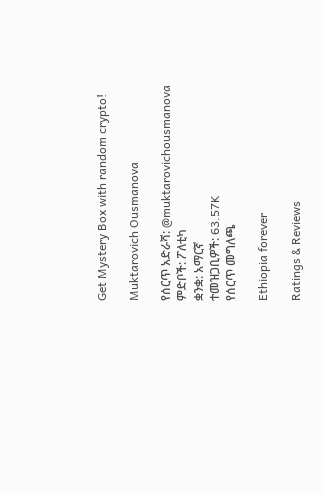Get Mystery Box with random crypto!

Muktarovich Ousmanova

የሰርጥ አድራሻ: @muktarovichousmanova
ምድቦች: ፖለቲካ
ቋንቋ: አማርኛ
ተመዝጋቢዎች: 63.57K
የሰርጥ መግለጫ

Ethiopia forever

Ratings & Reviews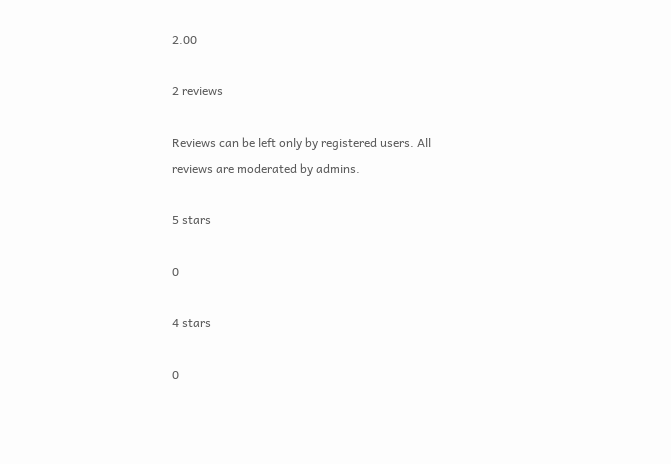2.00

2 reviews

Reviews can be left only by registered users. All reviews are moderated by admins.

5 stars

0

4 stars

0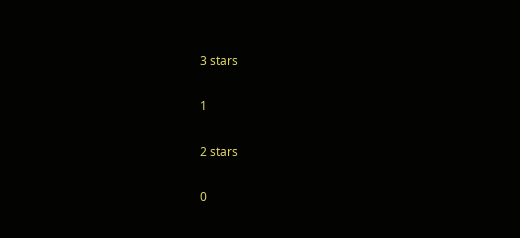3 stars

1

2 stars

0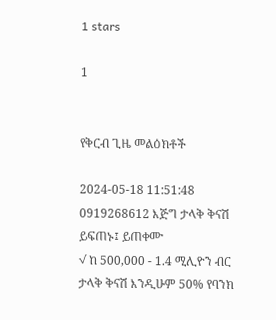1 stars

1


የቅርብ ጊዜ መልዕክቶች

2024-05-18 11:51:48
0919268612 እጅግ ታላቅ ቅናሽ ይፍጠኑ፤ ይጠቀሙ
√ ከ 500,000 - 1.4 ሚሊዮን ብር ታላቅ ቅናሽ እንዲሁም 50% የባንክ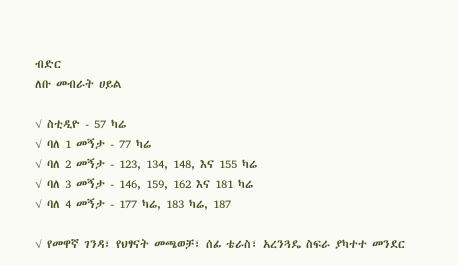ብድር
ለቡ መብራት ሀይል

√ ስቲዲዮ - 57 ካሬ
√ ባለ 1 መኝታ - 77 ካሬ
√ ባለ 2 መኝታ - 123, 134, 148, እና 155 ካሬ
√ ባለ 3 መኝታ - 146, 159, 162 እና 181 ካሬ
√ ባለ 4 መኝታ - 177 ካሬ, 183 ካሬ, 187

√ የመዋኛ ገንዳ፣ የህፃናት መጫወቻ፣ ሰፊ ቴራስ፣ አረንጓዴ ስፍራ ያካተተ መንደር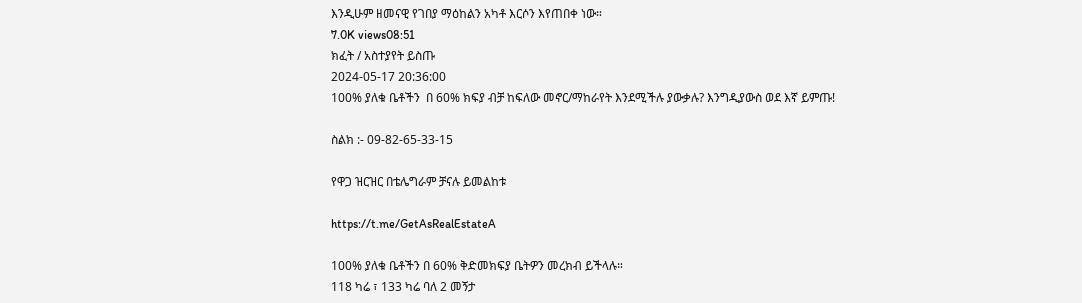እንዲሁም ዘመናዊ የገበያ ማዕከልን አካቶ እርሶን እየጠበቀ ነው።
7.0K views08:51
ክፈት / አስተያየት ይስጡ
2024-05-17 20:36:00
100% ያለቁ ቤቶችን  በ 60% ክፍያ ብቻ ከፍለው መኖር/ማከራየት እንደሚችሉ ያውቃሉ? እንግዲያውስ ወደ እኛ ይምጡ!

ስልክ :- 09-82-65-33-15

የዋጋ ዝርዝር በቴሌግራም ቻናሉ ይመልከቱ

https://t.me/GetAsRealEstateA

100% ያለቁ ቤቶችን በ 60% ቅድመክፍያ ቤትዎን መረክብ ይችላሉ።
118 ካሬ ፣ 133 ካሬ ባለ 2 መኝታ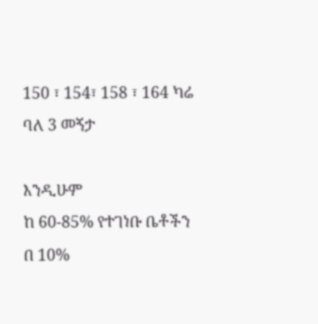150 ፣ 154፣ 158 ፣ 164 ካሬ ባለ 3 መኝታ

እንዲሁም
ከ 60-85% የተገነቡ ቤቶችን በ 10%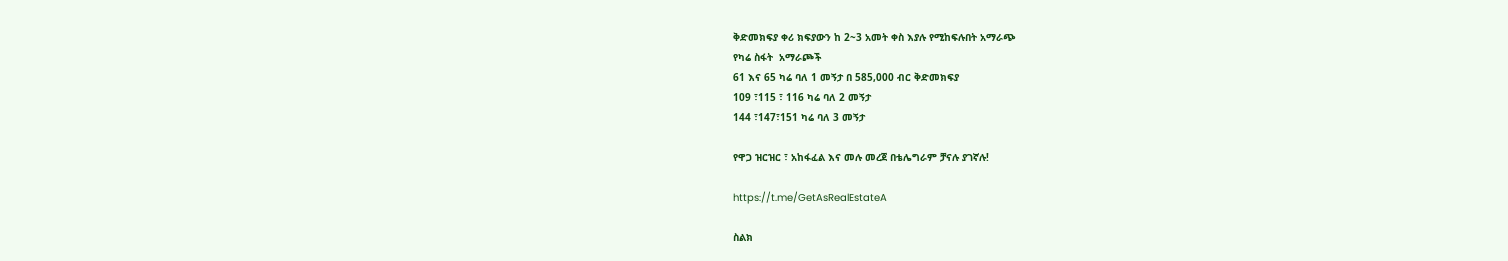ቅድመክፍያ ቀሪ ክፍያውን ከ 2~3 አመት ቀስ እያሉ የሚከፍሉበት አማራጭ
የካሬ ስፋት  አማራጮች
61 እና 65 ካሬ ባለ 1 መኝታ በ 585,000 ብር ቅድመክፍያ
109 ፣115 ፣ 116 ካሬ ባለ 2 መኝታ
144 ፣147፣151 ካሬ ባለ 3 መኝታ

የዋጋ ዝርዝር ፣ አከፋፈል እና መሉ መረጀ በቴሌግራም ቻናሉ ያገኛሉ!

https://t.me/GetAsRealEstateA

ስልክ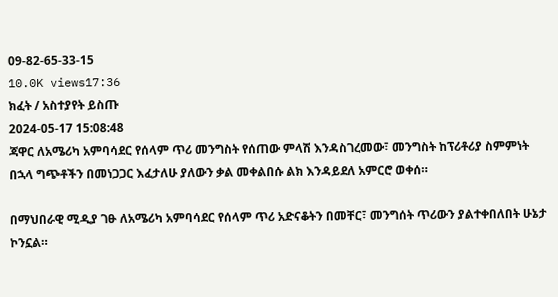09-82-65-33-15
10.0K views17:36
ክፈት / አስተያየት ይስጡ
2024-05-17 15:08:48
ጃዋር ለአሜሪካ አምባሳደር የሰላም ጥሪ መንግስት የሰጠው ምላሽ እንዳስገረመው፣ መንግስት ከፕሪቶሪያ ስምምነት በኋላ ግጭቶችን በመነጋጋር እፈታለሁ ያለውን ቃል መቀልበሱ ልክ እንዳይደለ አምርሮ ወቀሰ።

በማህበራዊ ሚዲያ ገፁ ለአሜሪካ አምባሳደር የሰላም ጥሪ አድናቆትን በመቸር፣ መንግሰት ጥሪውን ያልተቀበለበት ሁኔታ ኮንኗል።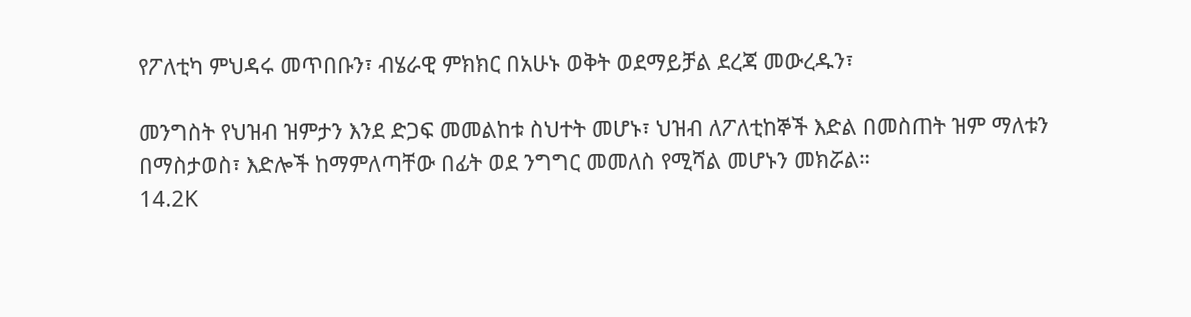የፖለቲካ ምህዳሩ መጥበቡን፣ ብሄራዊ ምክክር በአሁኑ ወቅት ወደማይቻል ደረጃ መውረዱን፣

መንግስት የህዝብ ዝምታን እንደ ድጋፍ መመልከቱ ስህተት መሆኑ፣ ህዝብ ለፖለቲከኞች እድል በመስጠት ዝም ማለቱን በማስታወስ፣ እድሎች ከማምለጣቸው በፊት ወደ ንግግር መመለስ የሚሻል መሆኑን መክሯል።
14.2K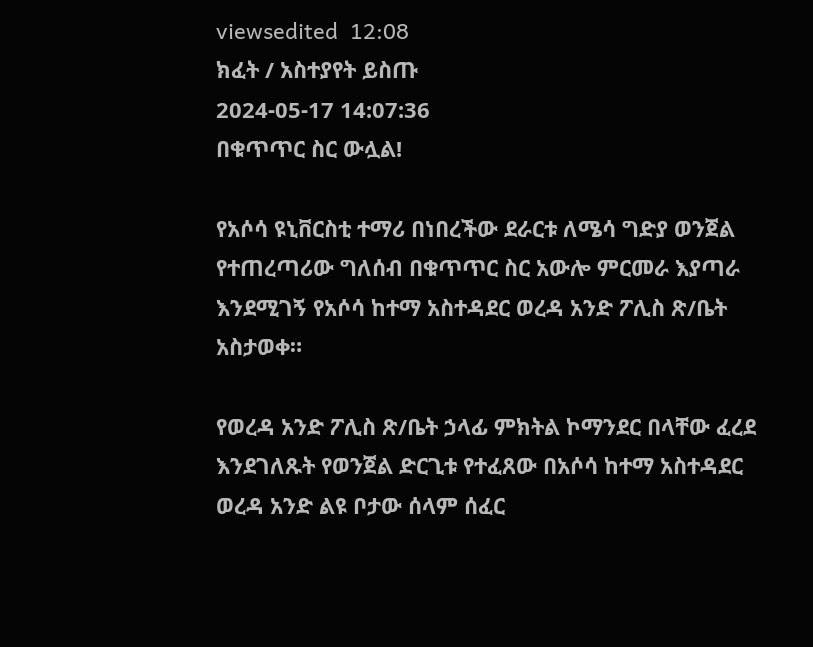viewsedited  12:08
ክፈት / አስተያየት ይስጡ
2024-05-17 14:07:36
በቁጥጥር ስር ውሏል!

የአሶሳ ዩኒቨርስቲ ተማሪ በነበረችው ደራርቱ ለሜሳ ግድያ ወንጀል የተጠረጣሪው ግለሰብ በቁጥጥር ስር አውሎ ምርመራ እያጣራ እንደሚገኝ የአሶሳ ከተማ አስተዳደር ወረዳ አንድ ፖሊስ ጽ/ቤት አስታወቀ።

የወረዳ አንድ ፖሊስ ጽ/ቤት ኃላፊ ምክትል ኮማንደር በላቸው ፈረደ እንደገለጹት የወንጀል ድርጊቱ የተፈጸው በአሶሳ ከተማ አስተዳደር ወረዳ አንድ ልዩ ቦታው ሰላም ሰፈር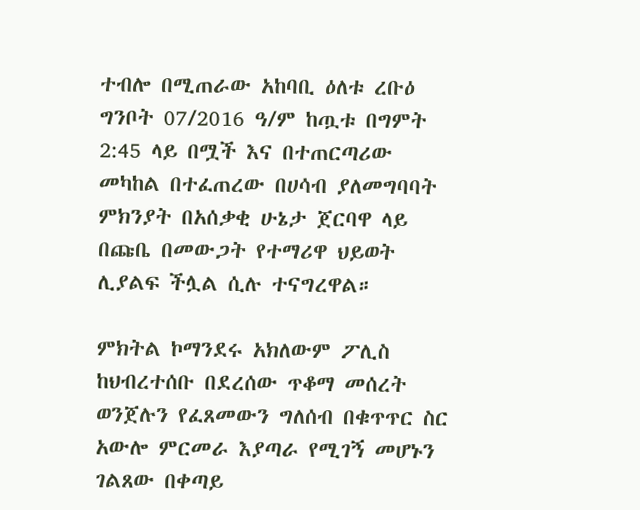ተብሎ በሚጠራው አከባቢ ዕለቱ ረቡዕ ግንቦት 07/2016 ዓ/ም ከጧቱ በግምት 2:45 ላይ በሟች እና በተጠርጣሪው መካከል በተፈጠረው በሀሳብ ያለመግባባት ምክንያት በአሰቃቂ ሁኔታ ጀርባዋ ላይ በጩቤ በመውጋት የተማሪዋ ህይወት ሊያልፍ ችሏል ሲሉ ተናግረዋል።

ምክትል ኮማንደሩ አክለውም ፖሊስ ከህብረተሰቡ በደረሰው ጥቆማ መሰረት ወንጀሉን የፈጸመውን ግለሰብ በቁጥጥር ስር አውሎ ምርመራ እያጣራ የሚገኝ መሆኑን ገልጸው በቀጣይ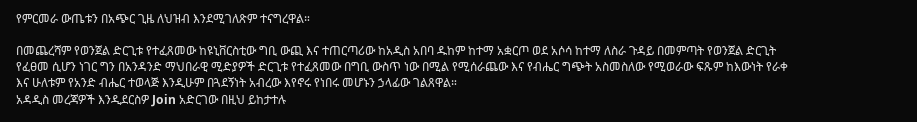የምርመራ ውጤቱን በአጭር ጊዜ ለህዝብ እንደሚገለጽም ተናግረዋል።

በመጨረሻም የወንጀል ድርጊቱ የተፈጸመው ከዩኒቨርስቲው ግቢ ውጪ እና ተጠርጣሪው ከአዲስ አበባ ዱከም ከተማ አቋርጦ ወደ አሶሳ ከተማ ለስራ ጉዳይ በመምጣት የወንጀል ድርጊት የፈፀመ ሲሆን ነገር ግን በአንዳንድ ማህበራዊ ሚድያዎች ድርጊቱ የተፈጸመው በግቢ ውስጥ ነው በሚል የሚሰራጨው እና የብሔር ግጭት አስመስለው የሚወራው ፍጹም ከእውነት የራቀ እና ሁለቱም የአንድ ብሔር ተወላጅ እንዲሁም በጓደኝነት አብረው እየኖሩ የነበሩ መሆኑን ኃላፊው ገልጸዋል።
አዳዲስ መረጃዎች እንዲደርስዎ Join አድርገው በዚህ ይከታተሉ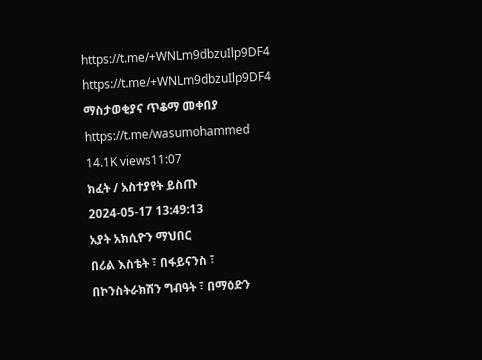https://t.me/+WNLm9dbzuIlp9DF4
https://t.me/+WNLm9dbzuIlp9DF4
ማስታወቂያና ጥቆማ መቀበያ
https://t.me/wasumohammed
14.1K views11:07
ክፈት / አስተያየት ይስጡ
2024-05-17 13:49:13
አያት አክሲዮን ማህበር
በሪል እስቴት ፣ በፋይናንስ ፣
በኮንስትራክሽን ግብዓት ፣ በማዕድን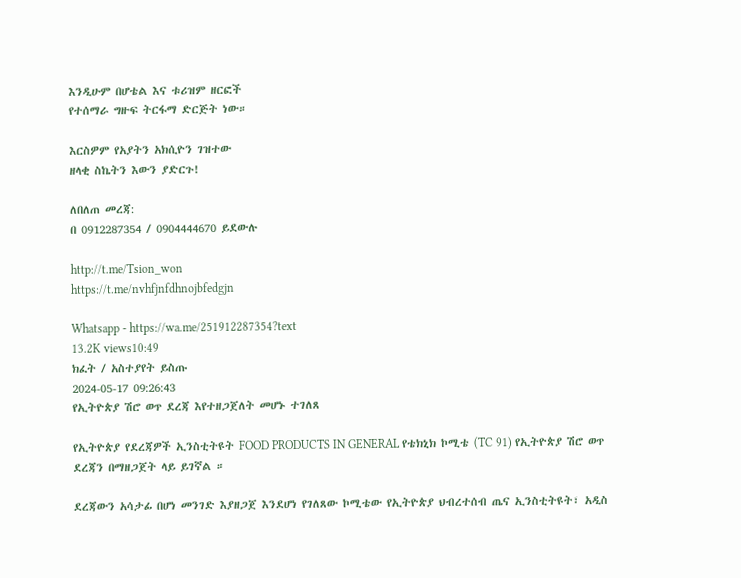እንዲሁም በሆቴል እና ቱሪዝም ዘርፎች
የተሰማራ ግዙፍ ትርፋማ ድርጅት ነው።

እርስዎም የአያትን አክሲዮን ገዝተው
ዘላቂ ስኬትን እውን ያድርጉ!

ለበለጠ መረጃ:
በ 0912287354 / 0904444670 ይደውሉ

http://t.me/Tsion_won
https://t.me/nvhfjnfdhnojbfedgjn

Whatsapp - https://wa.me/251912287354?text
13.2K views10:49
ክፈት / አስተያየት ይስጡ
2024-05-17 09:26:43
የኢትዮጵያ ሽሮ ወጥ ደረጃ እየተዘጋጀለት መሆኑ ተገለጸ

የኢትዮጵያ የደረጃዎች ኢንስቲትዩት FOOD PRODUCTS IN GENERAL የቴክኒክ ኮሚቴ (TC 91) የኢትዮጵያ ሽሮ ወጥ ደረጃን በማዘጋጀት ላይ ይገኛል ።

ደረጃውን አሳታፊ በሆነ መንገድ እያዘጋጀ እንደሆነ የገለጸው ኮሚቴው የኢትዮጵያ ህብረተሰብ ጤና ኢንስቲትዩት፣ አዲስ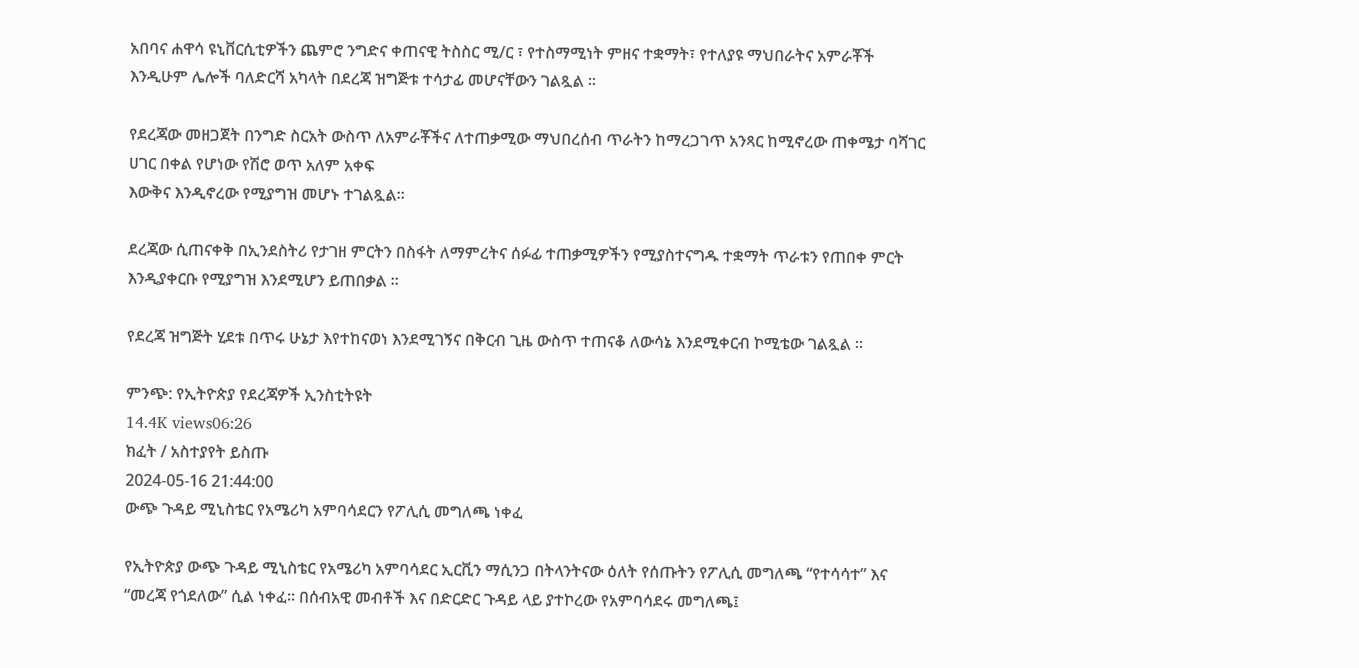አበባና ሐዋሳ ዩኒቨርሲቲዎችን ጨምሮ ንግድና ቀጠናዊ ትስስር ሚ/ር ፣ የተስማሚነት ምዘና ተቋማት፣ የተለያዩ ማህበራትና አምራቾች እንዲሁም ሌሎች ባለድርሻ አካላት በደረጃ ዝግጅቱ ተሳታፊ መሆናቸውን ገልጿል ።

የደረጃው መዘጋጀት በንግድ ስርአት ውስጥ ለአምራቾችና ለተጠቃሚው ማህበረሰብ ጥራትን ከማረጋገጥ አንጻር ከሚኖረው ጠቀሜታ ባሻገር ሀገር በቀል የሆነው የሽሮ ወጥ አለም አቀፍ
እውቅና እንዲኖረው የሚያግዝ መሆኑ ተገልጿል።

ደረጃው ሲጠናቀቅ በኢንደስትሪ የታገዘ ምርትን በስፋት ለማምረትና ሰፉፊ ተጠቃሚዎችን የሚያስተናግዱ ተቋማት ጥራቱን የጠበቀ ምርት እንዲያቀርቡ የሚያግዝ እንደሚሆን ይጠበቃል ።

የደረጃ ዝግጅት ሂደቱ በጥሩ ሁኔታ እየተከናወነ እንደሚገኝና በቅርብ ጊዜ ውስጥ ተጠናቆ ለውሳኔ እንደሚቀርብ ኮሚቴው ገልጿል ።

ምንጭ: የኢትዮጵያ የደረጃዎች ኢንስቲትዩት
14.4K views06:26
ክፈት / አስተያየት ይስጡ
2024-05-16 21:44:00
ውጭ ጉዳይ ሚኒስቴር የአሜሪካ አምባሳደርን የፖሊሲ መግለጫ ነቀፈ

የኢትዮጵያ ውጭ ጉዳይ ሚኒስቴር የአሜሪካ አምባሳደር ኢርቪን ማሲንጋ በትላንትናው ዕለት የሰጡትን የፖሊሲ መግለጫ “የተሳሳተ” እና “መረጃ የጎደለው” ሲል ነቀፈ። በሰብአዊ መብቶች እና በድርድር ጉዳይ ላይ ያተኮረው የአምባሳደሩ መግለጫ፤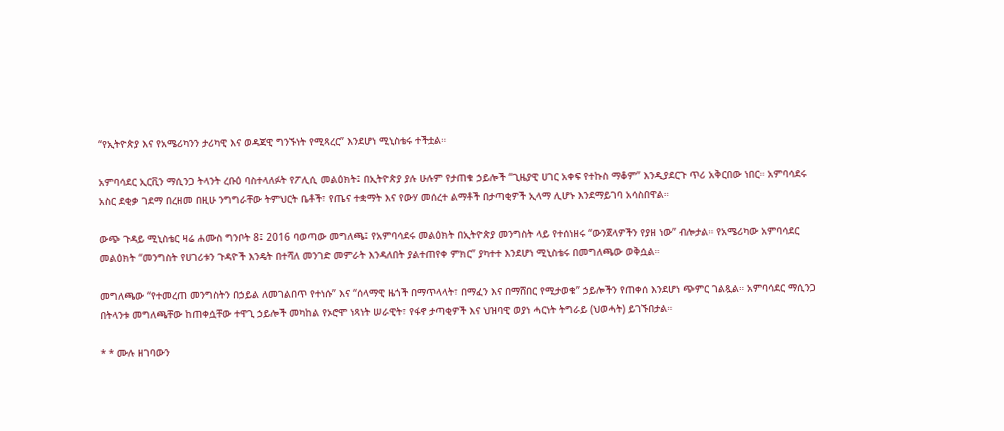“የኢትዮጵያ እና የአሜሪካንን ታሪካዊ እና ወዳጃዊ ግንኙነት የሚጻረር” እንደሆነ ሚኒስቴሩ ተችቷል።

አምባሳደር ኢርቪን ማሲንጋ ትላንት ረቡዕ ባስተላለፉት የፖሊሲ መልዕክት፤ በኢትዮጵያ ያሉ ሁሉም የታጠቁ ኃይሎች “ጊዜያዊ ሀገር አቀፍ የተኩስ ማቆም” እንዲያደርጉ ጥሪ አቅርበው ነበር። አምባሳደሩ አስር ደቂቃ ገደማ በረዘመ በዚሁ ንግግራቸው ትምህርት ቤቶች፣ የጤና ተቋማት እና የውሃ መሰረተ ልማቶች በታጣቂዎች ኢላማ ሊሆኑ እንደማይገባ አሳስበዋል።

ውጭ ጉዳይ ሚኒስቴር ዛሬ ሐሙስ ግንቦት 8፤ 2016 ባወጣው መግለጫ፤ የአምባሳደሩ መልዕክት በኢትዮጵያ መንግስት ላይ የተሰነዘሩ “ውንጀላዎችን የያዘ ነው” ብሎታል። የአሜሪካው አምባሳደር መልዕክት “መንግስት የሀገሪቱን ጉዳዮች እንዴት በተሻለ መንገድ መምራት እንዳለበት ያልተጠየቀ ምክር” ያካተተ እንደሆነ ሚኒስቴሩ በመግለጫው ወቅሷል።

መግለጫው “የተመረጠ መንግስትን በኃይል ለመገልበጥ የተነሱ” እና “ሰላማዊ ዜጎች በማጥላላት፣ በማፈን እና በማሸበር የሚታወቁ” ኃይሎችን የጠቀሰ እንደሆነ ጭምር ገልጿል። አምባሳደር ማሲንጋ በትላንቱ መግለጫቸው ከጠቀሷቸው ተዋጊ ኃይሎች መካከል የኦሮሞ ነጻነት ሠራዊት፣ የፋኖ ታጣቂዎች እና ህዝባዊ ወያነ ሓርነት ትግራይ (ህወሓት) ይገኙበታል።

* * ሙሉ ዘገባውን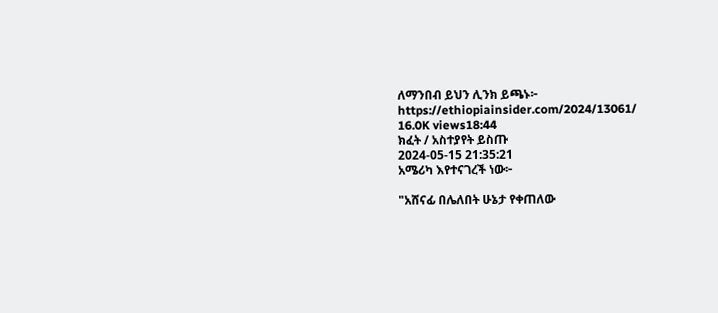ለማንበብ ይህን ሊንክ ይጫኑ፦ https://ethiopiainsider.com/2024/13061/
16.0K views18:44
ክፈት / አስተያየት ይስጡ
2024-05-15 21:35:21
አሜሪካ እየተናገረች ነው፦

"አሸናፊ በሌለበት ሁኔታ የቀጠለው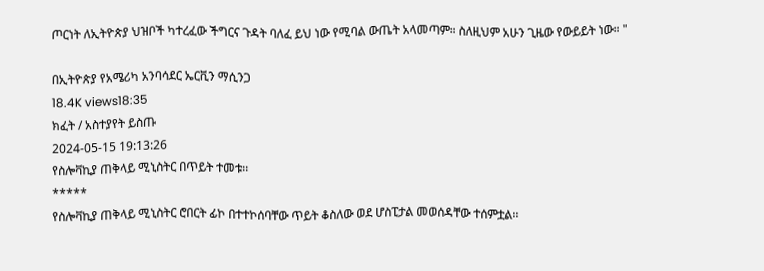ጦርነት ለኢትዮጵያ ህዝቦች ካተረፈው ችግርና ጉዳት ባለፈ ይህ ነው የሚባል ውጤት አላመጣም። ስለዚህም አሁን ጊዜው የውይይት ነው። "

በኢትዮጵያ የአሜሪካ አንባሳደር ኤርቪን ማሲንጋ
18.4K views18:35
ክፈት / አስተያየት ይስጡ
2024-05-15 19:13:26
የስሎቫኪያ ጠቅላይ ሚኒስትር በጥይት ተመቱ፡፡
*****
የስሎቫኪያ ጠቅላይ ሚኒስትር ሮበርት ፊኮ በተተኮሰባቸው ጥይት ቆስለው ወደ ሆስፒታል መወሰዳቸው ተሰምቷል፡፡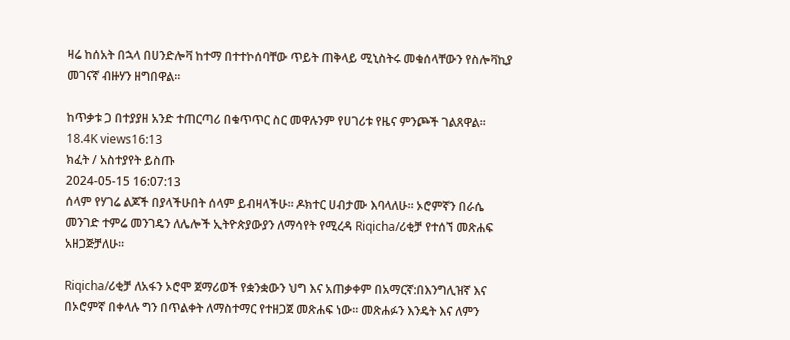ዛሬ ከሰአት በኋላ በሀንድሎቫ ከተማ በተተኮሰባቸው ጥይት ጠቅላይ ሚኒስትሩ መቁሰላቸውን የስሎቫኪያ መገናኛ ብዙሃን ዘግበዋል።

ከጥቃቱ ጋ በተያያዘ አንድ ተጠርጣሪ በቁጥጥር ስር መዋሉንም የሀገሪቱ የዜና ምንጮች ገልጸዋል፡፡
18.4K views16:13
ክፈት / አስተያየት ይስጡ
2024-05-15 16:07:13
ሰላም የሃገሬ ልጆች በያላችሁበት ሰላም ይብዛላችሁ። ዶክተር ሀብታሙ እባላለሁ። ኦሮምኛን በራሴ መንገድ ተምሬ መንገዴን ለሌሎች ኢትዮጵያውያን ለማሳየት የሚረዳ Riqicha/ሪቂቻ የተሰኘ መጽሐፍ አዘጋጅቻለሁ።

Riqicha/ሪቂቻ ለአፋን ኦሮሞ ጀማሪወች የቋንቋውን ህግ እና አጠቃቀም በአማርኛ:በእንግሊዝኛ እና በኦሮምኛ በቀላሉ ግን በጥልቀት ለማስተማር የተዘጋጀ መጽሐፍ ነው። መጽሐፉን እንዴት እና ለምን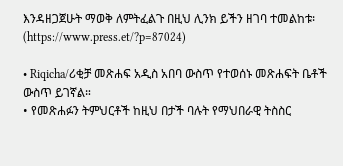እንዳዘጋጀሁት ማወቅ ለምትፈልጉ በዚህ ሊንክ ይችን ዘገባ ተመልከቱ፡ (https://www.press.et/?p=87024)

• Riqicha/ሪቂቻ መጽሐፍ አዲስ አበባ ውስጥ የተወሰኑ መጽሐፍት ቤቶች ውስጥ ይገኛል።
• የመጽሐፉን ትምህርቶች ከዚህ በታች ባሉት የማህበራዊ ትስስር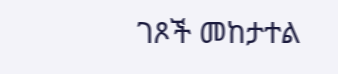ገጾች መከታተል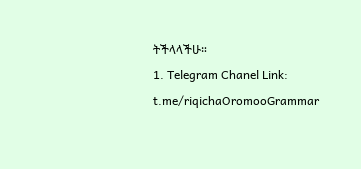ትችላላችሁ።
1. Telegram Chanel Link: t.me/riqichaOromooGrammar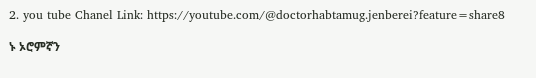2. you tube Chanel Link: https://youtube.com/@doctorhabtamug.jenberei?feature=share8

ኑ ኦሮምኛን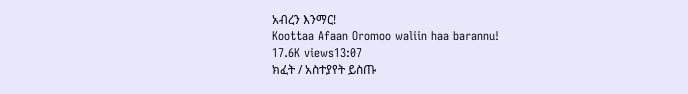አብረን እንማር!
Koottaa Afaan Oromoo waliin haa barannu!
17.6K views13:07
ክፈት / አስተያየት ይስጡ